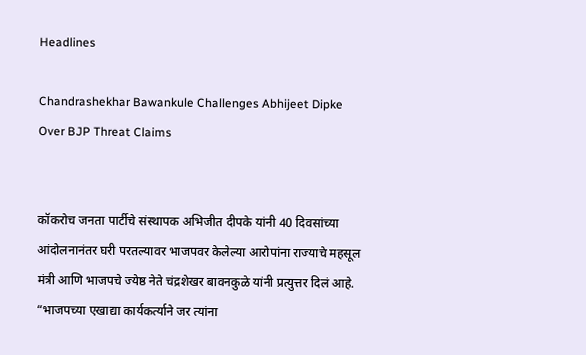Headlines

Chandrashekhar Bawankule Challenges Abhijeet Dipke Over BJP Threat Claims


कॉकरोच जनता पार्टीचे संस्थापक अभिजीत दीपके यांनी 40 दिवसांच्या आंदोलनानंतर घरी परतल्यावर भाजपवर केलेल्या आरोपांना राज्याचे महसूल मंत्री आणि भाजपचे ज्येष्ठ नेते चंद्रशेखर बावनकुळे यांनी प्रत्युत्तर दिलं आहे. “भाजपच्या एखाद्या कार्यकर्त्याने जर त्यांना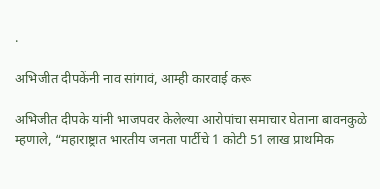.

अभिजीत दीपकेंनी नाव सांगावं, आम्ही कारवाई करू

अभिजीत दीपके यांनी भाजपवर केलेल्या आरोपांचा समाचार घेताना बावनकुळे म्हणाले, “महाराष्ट्रात भारतीय जनता पार्टीचे 1 कोटी 51 लाख प्राथमिक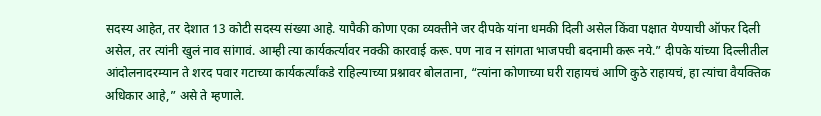सदस्य आहेत, तर देशात 13 कोटी सदस्य संख्या आहे. यापैकी कोणा एका व्यक्तीने जर दीपके यांना धमकी दिली असेल किंवा पक्षात येण्याची ऑफर दिली असेल, तर त्यांनी खुलं नाव सांगावं. आम्ही त्या कार्यकर्त्यावर नक्की कारवाई करू. पण नाव न सांगता भाजपची बदनामी करू नये.” दीपके यांच्या दिल्लीतील आंदोलनादरम्यान ते शरद पवार गटाच्या कार्यकर्त्यांकडे राहिल्याच्या प्रश्नावर बोलताना, “त्यांना कोणाच्या घरी राहायचं आणि कुठे राहायचं, हा त्यांचा वैयक्तिक अधिकार आहे,” असे ते म्हणाले.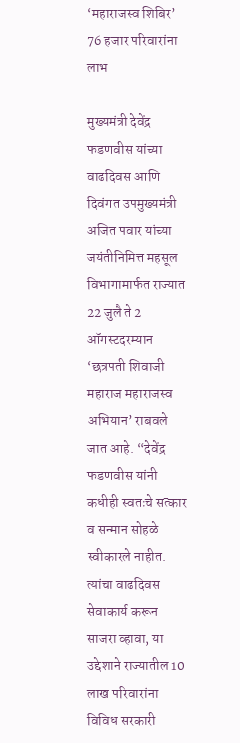‘महाराजस्व शिबिर’ 76 हजार परिवारांना लाभ

मुख्यमंत्री देवेंद्र फडणवीस यांच्या वाढदिवस आणि दिवंगत उपमुख्यमंत्री अजित पवार यांच्या जयंतीनिमित्त महसूल विभागामार्फत राज्यात 22 जुलै ते 2 ऑगस्टदरम्यान ‘छत्रपती शिवाजी महाराज महाराजस्व अभियान’ राबवले जात आहे. “देवेंद्र फडणवीस यांनी कधीही स्वतःचे सत्कार व सन्मान सोहळे स्वीकारले नाहीत. त्यांचा वाढदिवस सेवाकार्य करून साजरा व्हावा, या उद्देशाने राज्यातील 10 लाख परिवारांना विविध सरकारी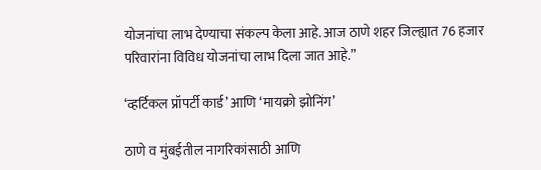योजनांचा लाभ देण्याचा संकल्प केला आहे. आज ठाणे शहर जिल्ह्यात 76 हजार परिवारांना विविध योजनांचा लाभ दिला जात आहे.”

‘व्हर्टिकल प्रॉपर्टी कार्ड’ आणि ‘मायक्रो झोनिंग’

ठाणे व मुंबईतील नागरिकांसाठी आणि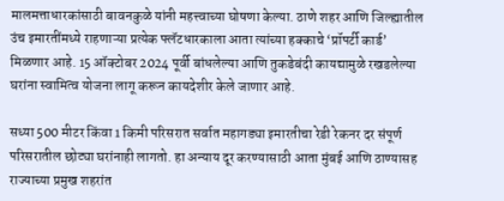मालमत्ताधारकांसाठी बावनकुळे यांनी महत्त्वाच्या घोषणा केल्या. ठाणे शहर आणि जिल्ह्यातील उंच इमारतींमध्ये राहणाऱ्या प्रत्येक फ्लॅटधारकाला आता त्यांच्या हक्काचे ‘प्रॉपर्टी कार्ड’ मिळणार आहे. 15 ऑक्टोबर 2024 पूर्वी बांधलेल्या आणि तुकडेबंदी कायद्यामुळे रखडलेल्या घरांना स्वामित्व योजना लागू करून कायदेशीर केले जाणार आहे.

सध्या 500 मीटर किंवा 1 किमी परिसरात सर्वात महागड्या इमारतीचा रेडी रेकनर दर संपूर्ण परिसरातील छोट्या घरांनाही लागतो. हा अन्याय दूर करण्यासाठी आता मुंबई आणि ठाण्यासह राज्याच्या प्रमुख शहरांत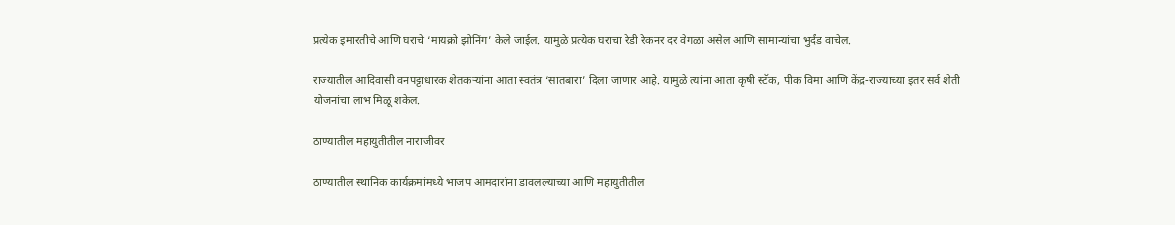प्रत्येक इमारतीचे आणि घराचे ‘मायक्रो झोनिंग’ केले जाईल. यामुळे प्रत्येक घराचा रेडी रेकनर दर वेगळा असेल आणि सामान्यांचा भुर्दंड वाचेल.

राज्यातील आदिवासी वनपट्टाधारक शेतकऱ्यांना आता स्वतंत्र ‘सातबारा’ दिला जाणार आहे. यामुळे त्यांना आता कृषी स्टॅक, पीक विमा आणि केंद्र-राज्याच्या इतर सर्व शेती योजनांचा लाभ मिळू शकेल.

ठाण्यातील महायुतीतील नाराजीवर

ठाण्यातील स्थानिक कार्यक्रमांमध्ये भाजप आमदारांना डावलल्याच्या आणि महायुतीतील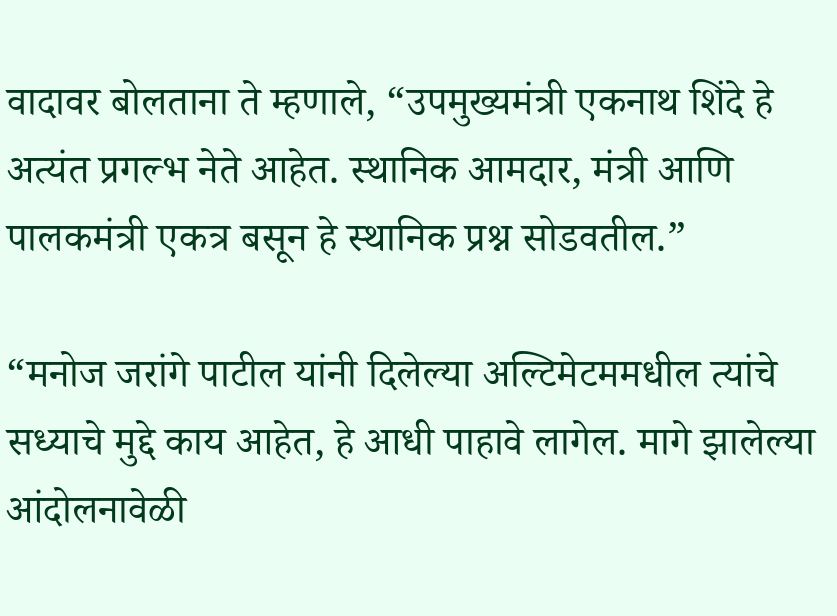वादावर बोलताना ते म्हणाले, “उपमुख्यमंत्री एकनाथ शिंदे हे अत्यंत प्रगल्भ नेते आहेत. स्थानिक आमदार, मंत्री आणि पालकमंत्री एकत्र बसून हे स्थानिक प्रश्न सोडवतील.”

“मनोज जरांगे पाटील यांनी दिलेल्या अल्टिमेटममधील त्यांचे सध्याचे मुद्दे काय आहेत, हे आधी पाहावे लागेल. मागे झालेल्या आंदोलनावेळी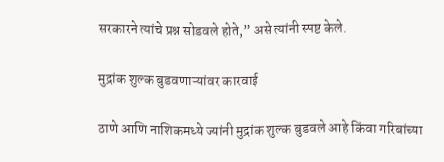सरकारने त्यांचे प्रश्न सोडवले होते,” असे त्यांनी स्पष्ट केले.

मुद्रांक शुल्क बुडवणाऱ्यांवर कारवाई

ठाणे आणि नाशिकमध्ये ज्यांनी मुद्रांक शुल्क बुडवले आहे किंवा गरिबांच्या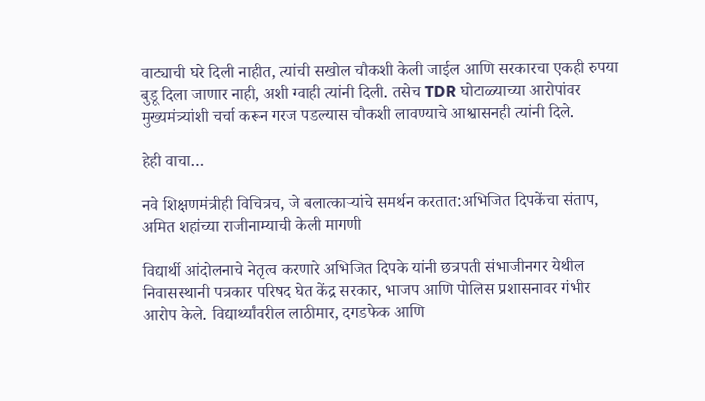वाट्याची घरे दिली नाहीत, त्यांची सखोल चौकशी केली जाईल आणि सरकारचा एकही रुपया बुडू दिला जाणार नाही, अशी ग्वाही त्यांनी दिली. तसेच TDR घोटाळ्याच्या आरोपांवर मुख्यमंत्र्यांशी चर्चा करून गरज पडल्यास चौकशी लावण्याचे आश्वासनही त्यांनी दिले.

हेही वाचा…

नवे शिक्षणमंत्रीही विचित्रच, जे बलात्काऱ्यांचे समर्थन करतात:अभिजित दिपकेंचा संताप, अमित शहांच्या राजीनाम्याची केली मागणी

विद्यार्थी आंदोलनाचे नेतृत्व करणारे अभिजित दिपके यांनी छत्रपती संभाजीनगर येथील निवासस्थानी पत्रकार परिषद घेत केंद्र सरकार, भाजप आणि पोलिस प्रशासनावर गंभीर आरोप केले. विद्यार्थ्यांवरील लाठीमार, दगडफेक आणि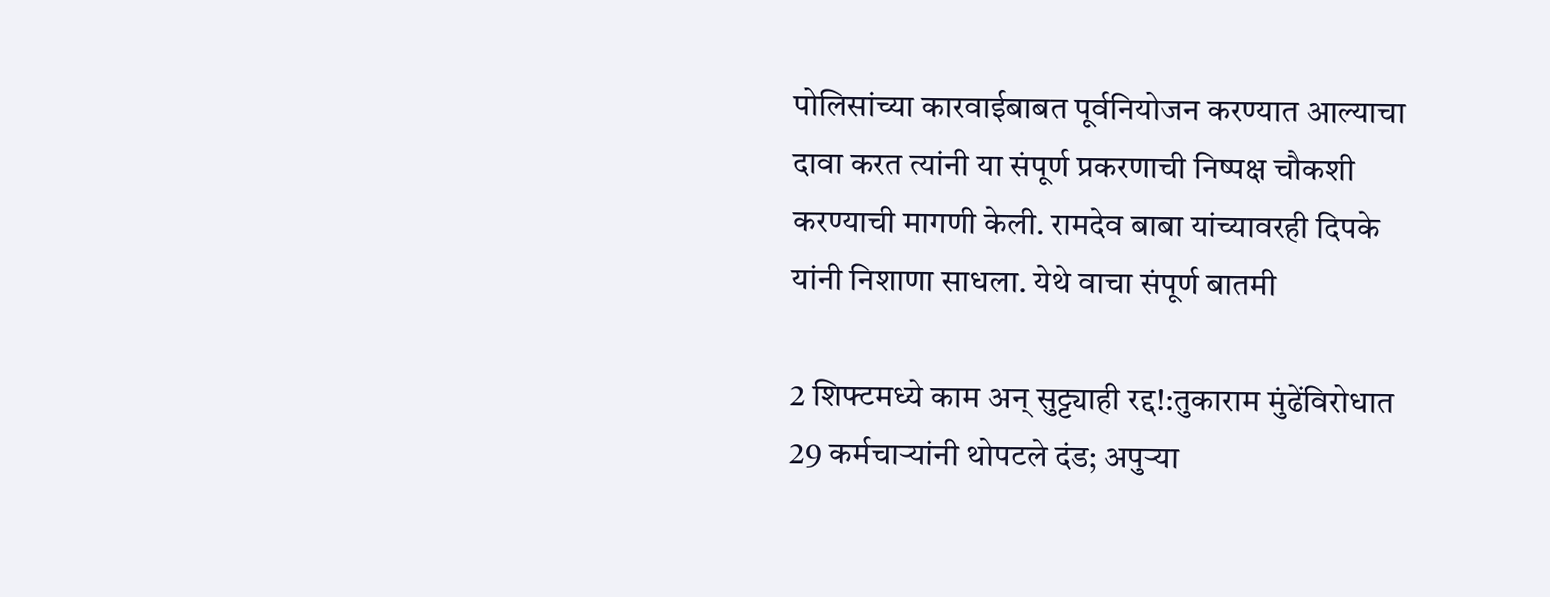पोलिसांच्या कारवाईबाबत पूर्वनियोजन करण्यात आल्याचा दावा करत त्यांनी या संपूर्ण प्रकरणाची निष्पक्ष चौकशी करण्याची मागणी केली. रामदेव बाबा यांच्यावरही दिपके यांनी निशाणा साधला. येथे वाचा संपूर्ण बातमी

2 शिफ्टमध्ये काम अन् सुट्ट्याही रद्द!:तुकाराम मुंढेंविरोधात 29 कर्मचाऱ्यांनी थोपटले दंड; अपुऱ्या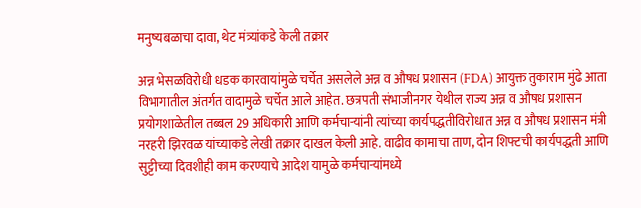मनुष्यबळाचा दावा, थेट मंत्र्यांकडे केली तक्रार

अन्न भेसळविरोधी धडक कारवायांमुळे चर्चेत असलेले अन्न व औषध प्रशासन (FDA) आयुक्त तुकाराम मुंढे आता विभागातील अंतर्गत वादामुळे चर्चेत आले आहेत. छत्रपती संभाजीनगर येथील राज्य अन्न व औषध प्रशासन प्रयोगशाळेतील तब्बल 29 अधिकारी आणि कर्मचाऱ्यांनी त्यांच्या कार्यपद्धतीविरोधात अन्न व औषध प्रशासन मंत्री नरहरी झिरवळ यांच्याकडे लेखी तक्रार दाखल केली आहे. वाढीव कामाचा ताण, दोन शिफ्टची कार्यपद्धती आणि सुट्टीच्या दिवशीही काम करण्याचे आदेश यामुळे कर्मचाऱ्यांमध्ये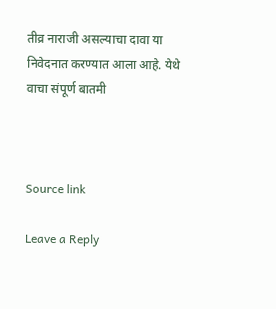तीव्र नाराजी असल्याचा दावा या निवेदनात करण्यात आला आहे. येथे वाचा संपूर्ण बातमी



Source link

Leave a Reply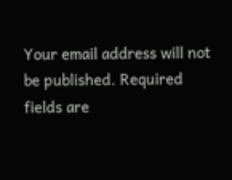Your email address will not be published. Required fields are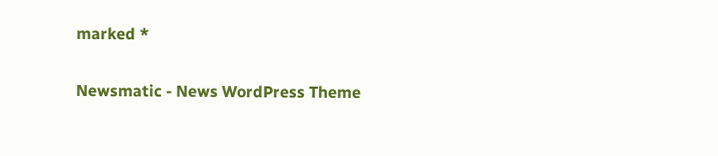marked *

Newsmatic - News WordPress Theme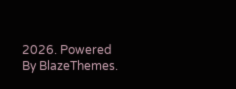2026. Powered By BlazeThemes.